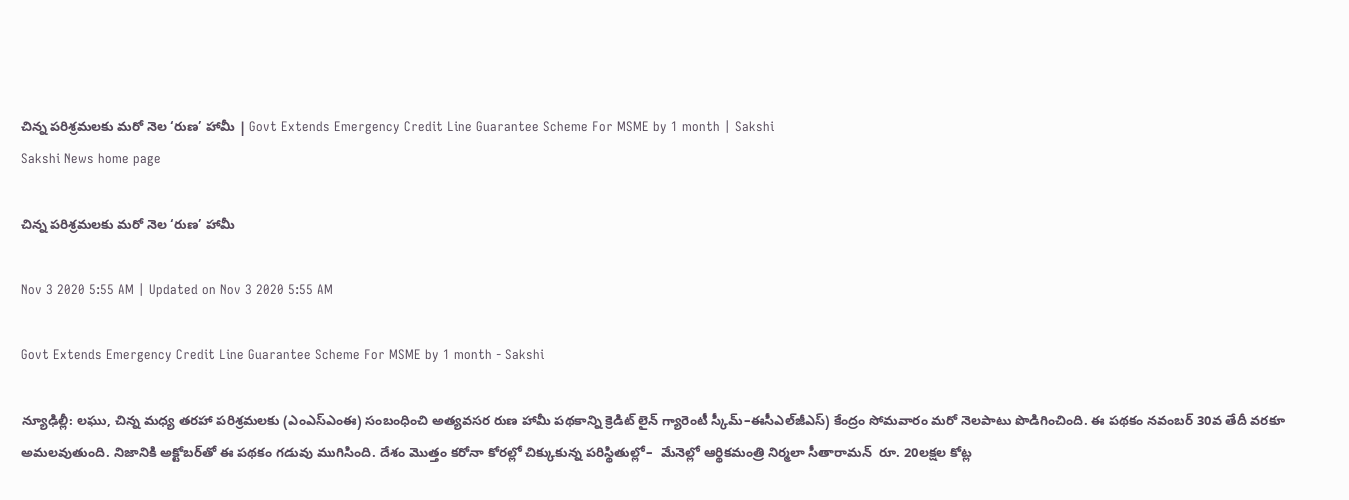చిన్న పరిశ్రమలకు మరో నెల ‘రుణ’ హామీ | Govt Extends Emergency Credit Line Guarantee Scheme For MSME by 1 month | Sakshi
Sakshi News home page

చిన్న పరిశ్రమలకు మరో నెల ‘రుణ’ హామీ

Nov 3 2020 5:55 AM | Updated on Nov 3 2020 5:55 AM

Govt Extends Emergency Credit Line Guarantee Scheme For MSME by 1 month - Sakshi

న్యూఢిల్లీ: లఘు, చిన్న మధ్య తరహా పరిశ్రమలకు (ఎంఎస్‌ఎంఈ) సంబంధించి అత్యవసర రుణ హామీ పథకాన్ని క్రెడిట్‌ లైన్‌ గ్యారెంటీ స్కీమ్‌–ఈసీఎల్‌జీఎస్‌) కేంద్రం సోమవారం మరో నెలపాటు పొడిగించింది. ఈ పథకం నవంబర్‌ 30వ తేదీ వరకూ అమలవుతుంది. నిజానికి అక్టోబర్‌తో ఈ పథకం గడువు ముగిసింది. దేశం మొత్తం కరోనా కోరల్లో చిక్కుకున్న పరిస్థితుల్లో–  మేనెల్లో ఆర్థికమంత్రి నిర్మలా సీతారామన్‌  రూ. 20లక్షల కోట్ల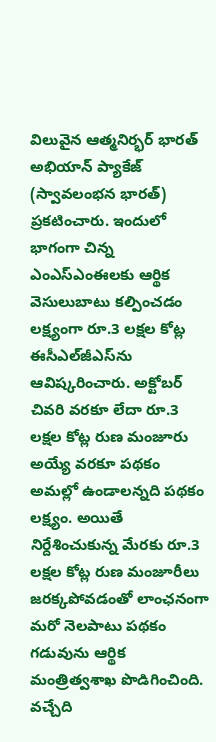విలువైన ఆత్మనిర్భర్‌ భారత్‌ అభియాన్‌ ప్యాకేజ్‌ (స్వావలంభన భారత్‌) ప్రకటించారు. ఇందులో భాగంగా చిన్న ఎంఎస్‌ఎంఈలకు ఆర్థిక వెసులుబాటు కల్పించడం లక్ష్యంగా రూ.3 లక్షల కోట్ల ఈసీఎల్‌జీఎస్‌ను ఆవిష్కరించారు. అక్టోబర్‌ చివరి వరకూ లేదా రూ.3 లక్షల కోట్ల రుణ మంజూరు అయ్యే వరకూ పథకం అమల్లో ఉండాలన్నది పథకం లక్ష్యం. అయితే నిర్దేశించుకున్న మేరకు రూ.3 లక్షల కోట్ల రుణ మంజూరీలు జరక్కపోవడంతో లాంఛనంగా మరో నెలపాటు పథకం గడువును ఆర్థిక మంత్రిత్వశాఖ పొడిగించింది. వచ్చేది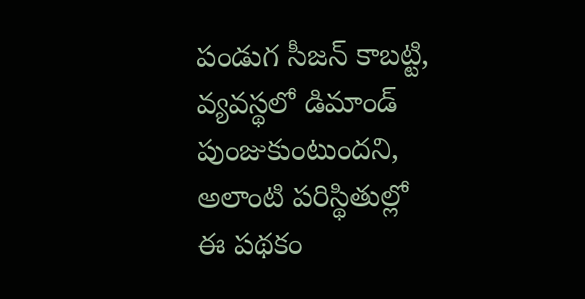పండుగ సీజన్‌ కాబట్టి, వ్యవస్థలో డిమాండ్‌ పుంజుకుంటుందని, అలాంటి పరిస్థితుల్లో ఈ పథకం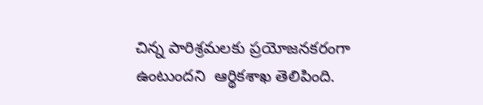చిన్న పారిశ్రమలకు ప్రయోజనకరంగా ఉంటుందని  ఆర్థికశాఖ తెలిపింది.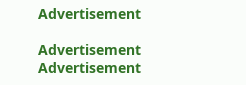Advertisement

Advertisement
Advertisement